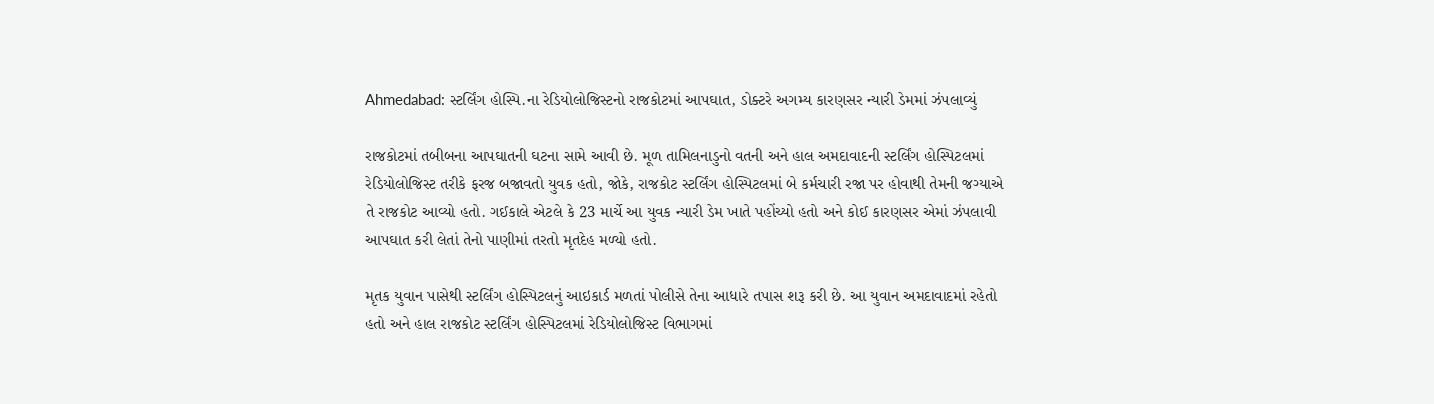Ahmedabad: સ્ટર્લિંગ હોસ્પિ.ના રેડિયોલોજિસ્ટનો રાજકોટમાં આપઘાત, ડોક્ટરે અગમ્ય કારણસર ન્યારી ડેમમાં ઝંપલાવ્યું

રાજકોટમાં તબીબના આપઘાતની ઘટના સામે આવી છે. મૂળ તામિલનાડુનો વતની અને હાલ અમદાવાદની સ્ટર્લિંગ હોસ્પિટલમાં રેડિયોલોજિસ્ટ તરીકે ફરજ બજાવતો યુવક હતો, જોકે, રાજકોટ સ્ટર્લિંગ હોસ્પિટલમાં બે કર્મચારી રજા પર હોવાથી તેમની જગ્યાએ તે રાજકોટ આવ્યો હતો. ગઈકાલે એટલે કે 23 માર્ચે આ યુવક ન્યારી ડેમ ખાતે પહોંચ્યો હતો અને કોઈ કારણસર એમાં ઝંપલાવી આપઘાત કરી લેતાં તેનો પાણીમાં તરતો મૃતદેહ મળ્યો હતો.

મૃતક યુવાન પાસેથી સ્ટર્લિંગ હોસ્પિટલનું આઇકાર્ડ મળતાં પોલીસે તેના આધારે તપાસ શરૂ કરી છે. આ યુવાન અમદાવાદમાં રહેતો હતો અને હાલ રાજકોટ સ્ટર્લિંગ હોસ્પિટલમાં રેડિયોલોજિસ્ટ વિભાગમાં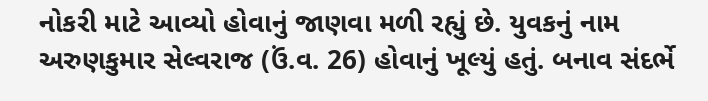નોકરી માટે આવ્યો હોવાનું જાણવા મળી રહ્યું છે. યુવકનું નામ અરુણકુમાર સેલ્વરાજ (ઉં.વ. 26) હોવાનું ખૂલ્યું હતું. બનાવ સંદર્ભે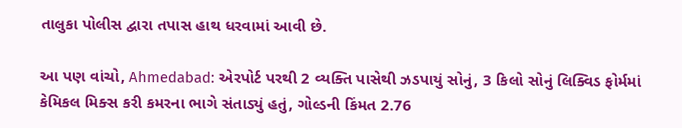તાલુકા પોલીસ દ્વારા તપાસ હાથ ધરવામાં આવી છે.

આ પણ વાંચો, Ahmedabad: એરપોર્ટ પરથી 2 વ્યક્તિ પાસેથી ઝડપાયું સોનું, 3 કિલો સોનું લિક્વિડ ફોર્મમાં કેમિકલ મિક્સ કરી કમરના ભાગે સંતાડ્યું હતું, ગોલ્ડની કિંમત 2.76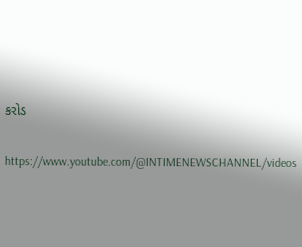કરોડ

https://www.youtube.com/@INTIMENEWSCHANNEL/videos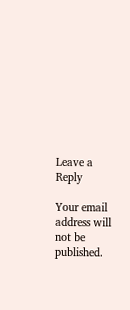Leave a Reply

Your email address will not be published.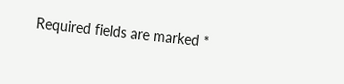Required fields are marked *